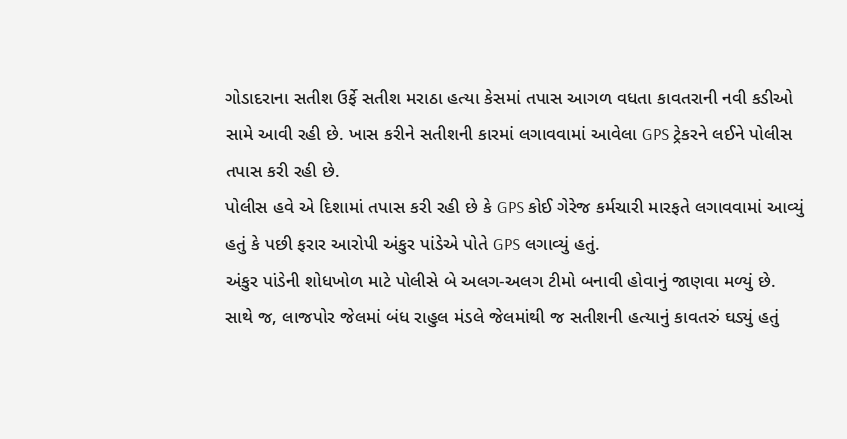ગોડાદરાના સતીશ ઉર્ફે સતીશ મરાઠા હત્યા કેસમાં તપાસ આગળ વધતા કાવતરાની નવી કડીઓ સામે આવી રહી છે. ખાસ કરીને સતીશની કારમાં લગાવવામાં આવેલા GPS ટ્રેકરને લઈને પોલીસ તપાસ કરી રહી છે.
પોલીસ હવે એ દિશામાં તપાસ કરી રહી છે કે GPS કોઈ ગેરેજ કર્મચારી મારફતે લગાવવામાં આવ્યું હતું કે પછી ફરાર આરોપી અંકુર પાંડેએ પોતે GPS લગાવ્યું હતું.
અંકુર પાંડેની શોધખોળ માટે પોલીસે બે અલગ-અલગ ટીમો બનાવી હોવાનું જાણવા મળ્યું છે.
સાથે જ, લાજપોર જેલમાં બંધ રાહુલ મંડલે જેલમાંથી જ સતીશની હત્યાનું કાવતરું ઘડ્યું હતું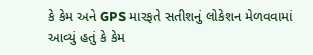કે કેમ અને GPS મારફતે સતીશનું લોકેશન મેળવવામાં આવ્યું હતું કે કેમ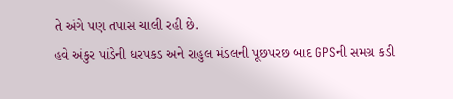તે અંગે પણ તપાસ ચાલી રહી છે.
હવે અંકુર પાંડેની ધરપકડ અને રાહુલ મંડલની પૂછપરછ બાદ GPSની સમગ્ર કડી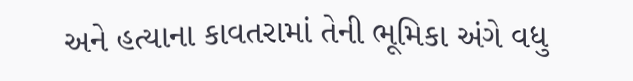અને હત્યાના કાવતરામાં તેની ભૂમિકા અંગે વધુ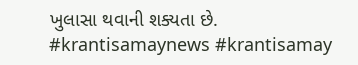ખુલાસા થવાની શક્યતા છે.
#krantisamaynews #krantisamay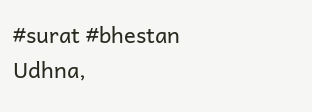#surat #bhestan
Udhna,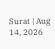Surat | Aug 14, 2026